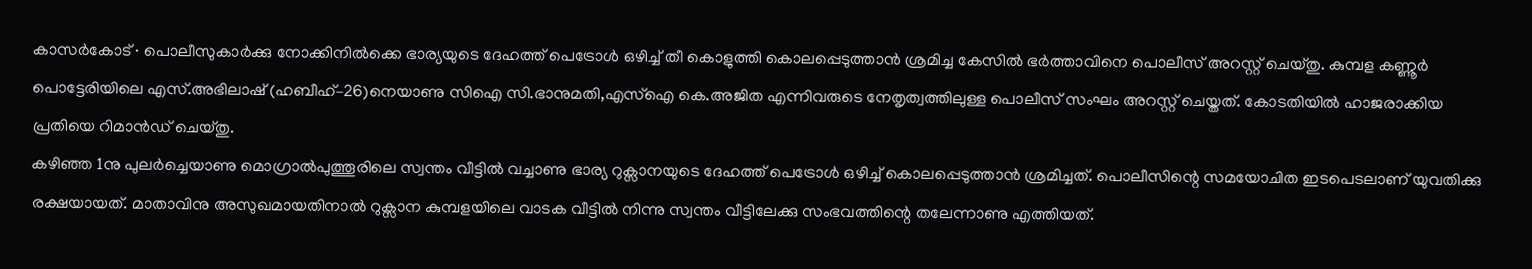കാസർകോട് ∙ പൊലീസുകാർക്കു നോക്കിനിൽക്കെ ഭാര്യയുടെ ദേഹത്ത് പെട്രോൾ ഒഴിച്ച് തീ കൊളുത്തി കൊലപ്പെടുത്താൻ ശ്രമിച്ച കേസിൽ ഭർത്താവിനെ പൊലീസ് അറസ്റ്റ് ചെയ്തു. കുമ്പള കണ്ണൂർ പൊട്ടേരിയിലെ എസ്.അഭിലാഷ് (ഹബീഹ്–26)നെയാണു സിഐ സി.ഭാനുമതി,എസ്ഐ കെ.അജിത എന്നിവരുടെ നേതൃത്വത്തിലുള്ള പൊലീസ് സംഘം അറസ്റ്റ് ചെയ്തത്. കോടതിയിൽ ഹാജരാക്കിയ പ്രതിയെ റിമാൻഡ് ചെയ്തു.
കഴിഞ്ഞ 1നു പുലർച്ചെയാണു മൊഗ്രാൽപുത്തൂരിലെ സ്വന്തം വീട്ടിൽ വച്ചാണു ഭാര്യ റുക്സാനയുടെ ദേഹത്ത് പെട്രോൾ ഒഴിച്ച് കൊലപ്പെടുത്താൻ ശ്രമിച്ചത്. പൊലീസിന്റെ സമയോചിത ഇടപെടലാണ് യുവതിക്കു രക്ഷയായത്. മാതാവിനു അസുഖമായതിനാൽ റുക്സാന കുമ്പളയിലെ വാടക വീട്ടിൽ നിന്നു സ്വന്തം വീട്ടിലേക്കു സംഭവത്തിന്റെ തലേന്നാണു എത്തിയത്.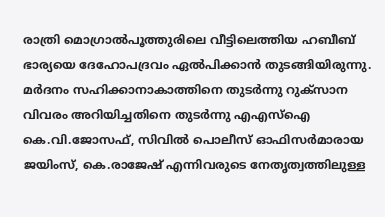രാത്രി മൊഗ്രാൽപൂത്തുരിലെ വീട്ടിലെത്തിയ ഹബീബ് ഭാര്യയെ ദേഹോപദ്രവം ഏൽപിക്കാൻ തുടങ്ങിയിരുന്നു.
മർദനം സഹിക്കാനാകാത്തിനെ തുടർന്നു റുക്സാന വിവരം അറിയിച്ചതിനെ തുടർന്നു എഎസ്ഐ കെ.വി.ജോസഫ്, സിവിൽ പൊലീസ് ഓഫിസർമാരായ ജയിംസ്, കെ.രാജേഷ് എന്നിവരുടെ നേതൃത്വത്തിലുള്ള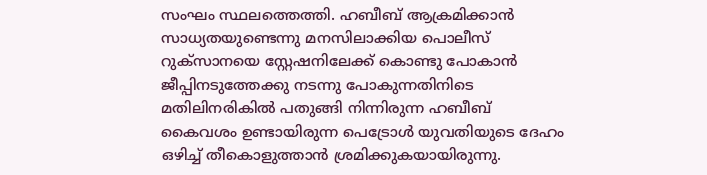സംഘം സ്ഥലത്തെത്തി. ഹബീബ് ആക്രമിക്കാൻ സാധ്യതയുണ്ടെന്നു മനസിലാക്കിയ പൊലീസ് റുക്സാനയെ സ്റ്റേഷനിലേക്ക് കൊണ്ടു പോകാൻ ജീപ്പിനടുത്തേക്കു നടന്നു പോകുന്നതിനിടെ മതിലിനരികിൽ പതുങ്ങി നിന്നിരുന്ന ഹബീബ് കൈവശം ഉണ്ടായിരുന്ന പെട്രോൾ യുവതിയുടെ ദേഹം ഒഴിച്ച് തീകൊളുത്താൻ ശ്രമിക്കുകയായിരുന്നു.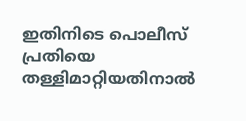ഇതിനിടെ പൊലീസ് പ്രതിയെ തള്ളിമാറ്റിയതിനാൽ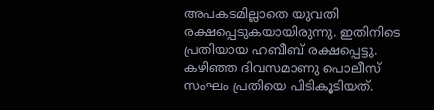അപകടമില്ലാതെ യുവതി രക്ഷപ്പെടുകയായിരുന്നു. ഇതിനിടെ പ്രതിയായ ഹബീബ് രക്ഷപ്പെട്ടു. കഴിഞ്ഞ ദിവസമാണു പൊലീസ് സംഘം പ്രതിയെ പിടികൂടിയത്.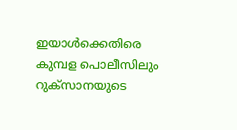ഇയാൾക്കെതിരെ കുമ്പള പൊലീസിലും റുക്സാനയുടെ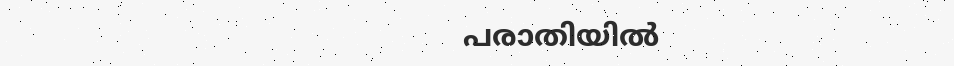പരാതിയിൽ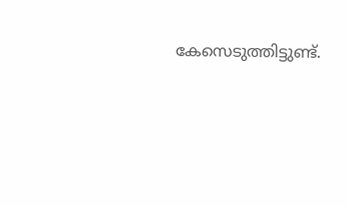കേസെടുത്തിട്ടുണ്ട്.